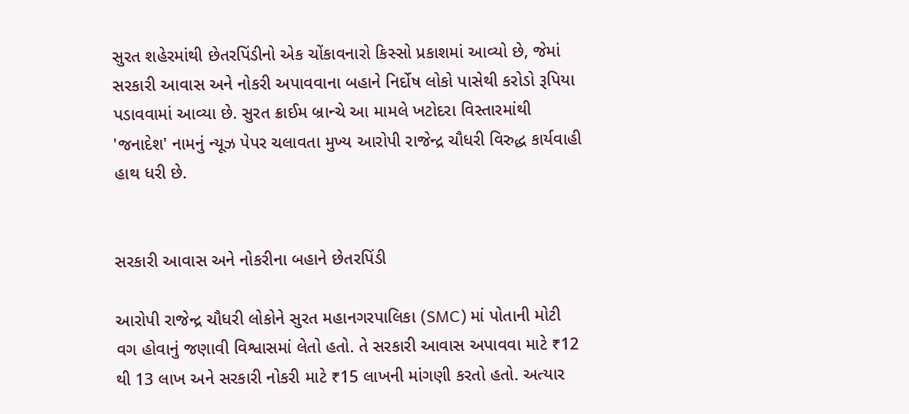સુરત શહેરમાંથી છેતરપિંડીનો એક ચોંકાવનારો કિસ્સો પ્રકાશમાં આવ્યો છે, જેમાં સરકારી આવાસ અને નોકરી અપાવવાના બહાને નિર્દોષ લોકો પાસેથી કરોડો રૂપિયા પડાવવામાં આવ્યા છે. સુરત ક્રાઈમ બ્રાન્ચે આ મામલે ખટોદરા વિસ્તારમાંથી 'જનાદેશ' નામનું ન્યૂઝ પેપર ચલાવતા મુખ્ય આરોપી રાજેન્દ્ર ચૌધરી વિરુદ્ધ કાર્યવાહી હાથ ધરી છે.


સરકારી આવાસ અને નોકરીના બહાને છેતરપિંડી

આરોપી રાજેન્દ્ર ચૌધરી લોકોને સુરત મહાનગરપાલિકા (SMC) માં પોતાની મોટી વગ હોવાનું જણાવી વિશ્વાસમાં લેતો હતો. તે સરકારી આવાસ અપાવવા માટે ₹12 થી 13 લાખ અને સરકારી નોકરી માટે ₹15 લાખની માંગણી કરતો હતો. અત્યાર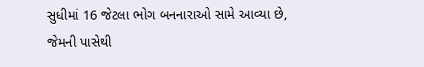સુધીમાં 16 જેટલા ભોગ બનનારાઓ સામે આવ્યા છે, જેમની પાસેથી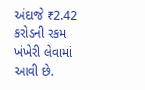અંદાજે ₹2.42 કરોડની રકમ ખંખેરી લેવામાં આવી છે.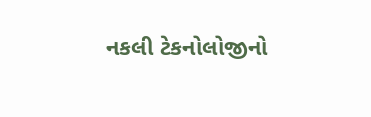નકલી ટેકનોલોજીનો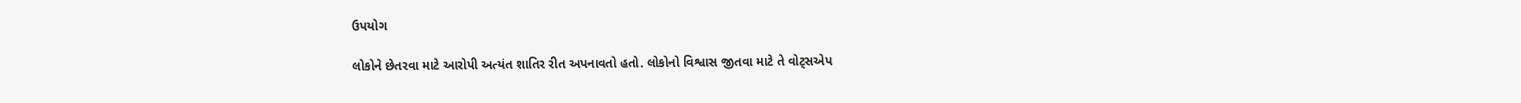ઉપયોગ

લોકોને છેતરવા માટે આરોપી અત્યંત શાતિર રીત અપનાવતો હતો. લોકોનો વિશ્વાસ જીતવા માટે તે વોટ્સએપ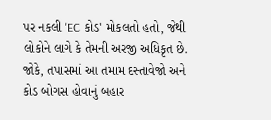પર નકલી 'EC કોડ' મોકલતો હતો, જેથી લોકોને લાગે કે તેમની અરજી અધિકૃત છે. જોકે, તપાસમાં આ તમામ દસ્તાવેજો અને કોડ બોગસ હોવાનું બહાર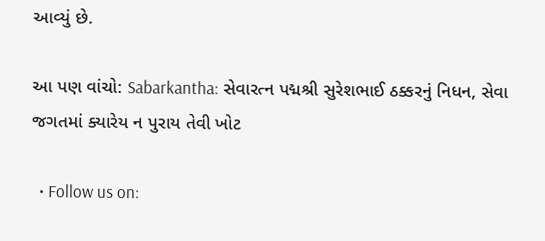આવ્યું છે.

આ પણ વાંચો: Sabarkantha: સેવારત્ન પદ્મશ્રી સુરેશભાઈ ઠક્કરનું નિધન, સેવા જગતમાં ક્યારેય ન પુરાય તેવી ખોટ

  • Follow us on: